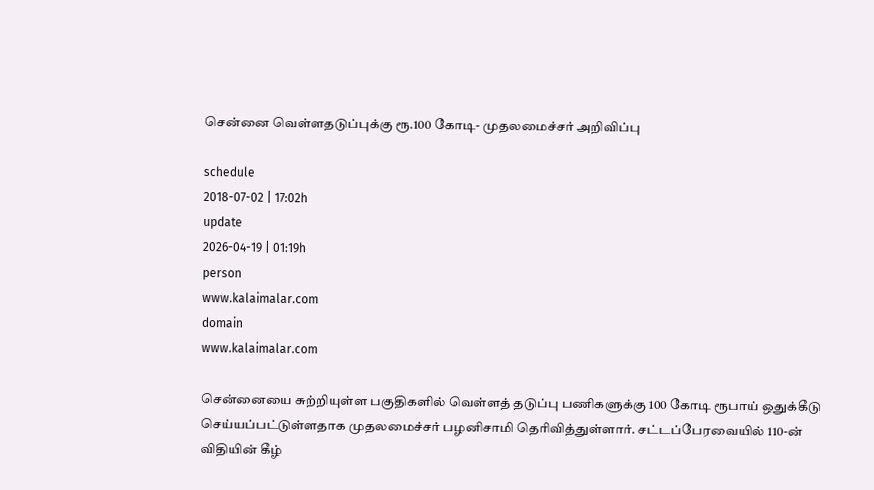சென்னை வெள்ளதடுப்புக்கு ரூ.100 கோடி- முதலமைச்சர் அறிவிப்பு

schedule
2018-07-02 | 17:02h
update
2026-04-19 | 01:19h
person
www.kalaimalar.com
domain
www.kalaimalar.com

சென்னையை சுற்றியுள்ள பகுதிகளில் வெள்ளத் தடுப்பு பணிகளுக்கு 100 கோடி ரூபாய் ஒதுக்கீடு செய்யப்பட்டுள்ளதாக முதலமைச்சர் பழனிசாமி தெரிவித்துள்ளார். சட்டப்பேரவையில் 110-ன் விதியின் கீழ்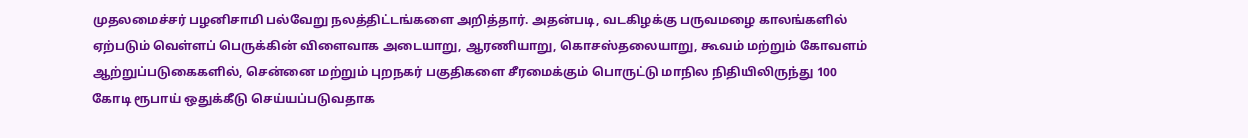முதலமைச்சர் பழனிசாமி பல்வேறு நலத்திட்டங்களை அறித்தார். அதன்படி, வடகிழக்கு பருவமழை காலங்களில் ஏற்படும் வெள்ளப் பெருக்கின் விளைவாக அடையாறு, ஆரணியாறு, கொசஸ்தலையாறு, கூவம் மற்றும் கோவளம் ஆற்றுப்படுகைகளில், சென்னை மற்றும் புறநகர் பகுதிகளை சீரமைக்கும் பொருட்டு மாநில நிதியிலிருந்து 100 கோடி ரூபாய் ஒதுக்கீடு செய்யப்படுவதாக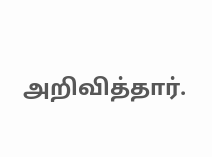அறிவித்தார்.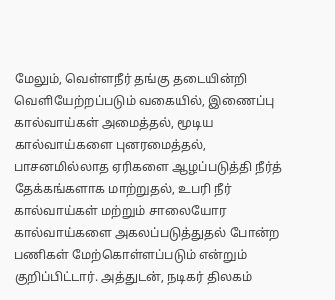மேலும், வெள்ளநீர் தங்கு தடையின்றி வெளியேற்றப்படும் வகையில், இணைப்பு கால்வாய்கள் அமைத்தல், மூடிய கால்வாய்களை புனரமைத்தல், பாசனமில்லாத ஏரிகளை ஆழப்படுத்தி நீர்த் தேக்கங்களாக மாற்றுதல், உபரி நீர் கால்வாய்கள் மற்றும் சாலையோர கால்வாய்களை அகலப்படுத்துதல் போன்ற பணிகள் மேற்கொள்ளப்படும் என்றும் குறிப்பிட்டார். அத்துடன், நடிகர் திலகம்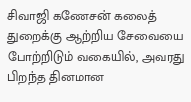சிவாஜி கணேசன் கலைத் துறைக்கு ஆற்றிய சேவையை போற்றிடும் வகையில், அவரது பிறந்த தினமான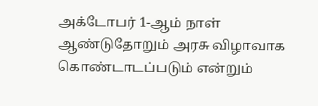அக்டோபர் 1-ஆம் நாள் ஆண்டுதோறும் அரசு விழாவாக கொண்டாடப்படும் என்றும்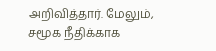அறிவித்தார். மேலும், சமூக நீதிக்காக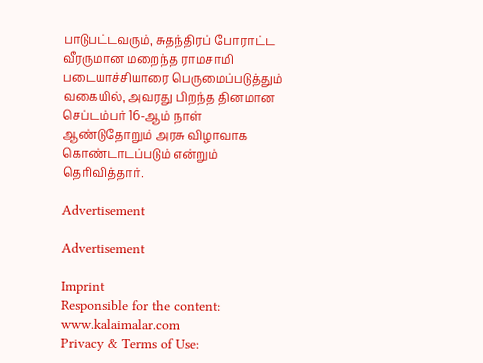பாடுபட்டவரும், சுதந்திரப் போராட்ட வீரருமான மறைந்த ராமசாமி படையாச்சியாரை பெருமைப்படுத்தும் வகையில், அவரது பிறந்த தினமான செப்டம்பர் 16-ஆம் நாள் ஆண்டுதோறும் அரசு விழாவாக கொண்டாடப்படும் என்றும் தெரிவித்தார்.

Advertisement

Advertisement

Imprint
Responsible for the content:
www.kalaimalar.com
Privacy & Terms of Use: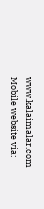www.kalaimalar.com
Mobile website via: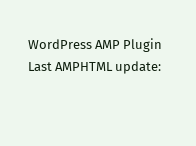WordPress AMP Plugin
Last AMPHTML update: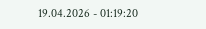19.04.2026 - 01:19:20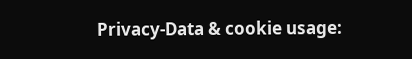Privacy-Data & cookie usage: